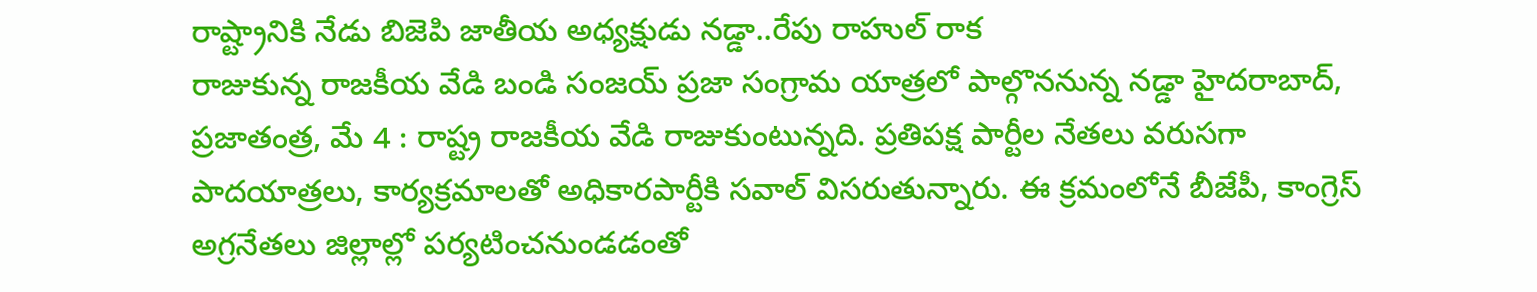రాష్ట్రానికి నేడు బిజెపి జాతీయ అధ్యక్షుడు నడ్డా..రేపు రాహుల్ రాక
రాజుకున్న రాజకీయ వేడి బండి సంజయ్ ప్రజా సంగ్రామ యాత్రలో పాల్గొననున్న నడ్డా హైదరాబాద్, ప్రజాతంత్ర, మే 4 : రాష్ట్ర రాజకీయ వేడి రాజుకుంటున్నది. ప్రతిపక్ష పార్టీల నేతలు వరుసగా పాదయాత్రలు, కార్యక్రమాలతో అధికారపార్టీకి సవాల్ విసరుతున్నారు. ఈ క్రమంలోనే బీజేపీ, కాంగ్రెస్ అగ్రనేతలు జిల్లాల్లో పర్యటించనుండడంతో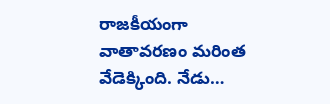రాజకీయంగా వాతావరణం మరింత వేడెక్కింది. నేడు…